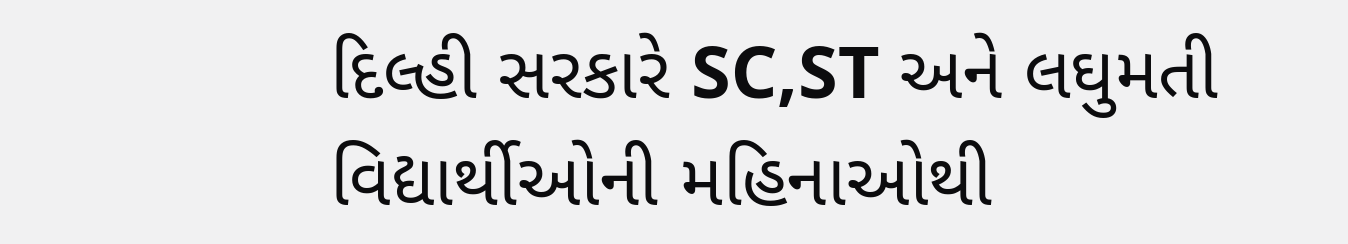દિલ્હી સરકારે SC,ST અને લઘુમતી વિદ્યાર્થીઓની મહિનાઓથી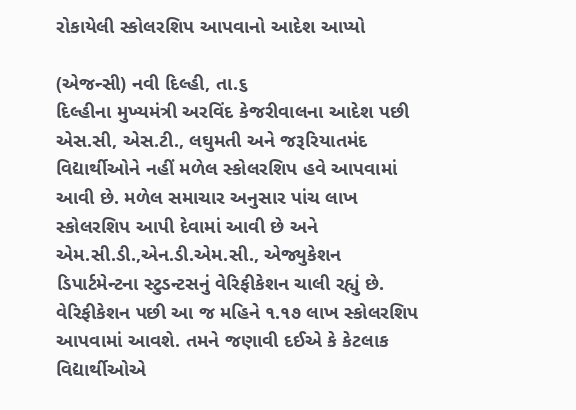રોકાયેલી સ્કોલરશિપ આપવાનો આદેશ આપ્યો

(એજન્સી) નવી દિલ્હી, તા.૬
દિલ્હીના મુખ્યમંત્રી અરવિંદ કેજરીવાલના આદેશ પછી એસ.સી, એસ.ટી., લઘુમતી અને જરૂરિયાતમંદ વિદ્યાર્થીઓને નહીં મળેલ સ્કોલરશિપ હવે આપવામાં આવી છે. મળેલ સમાચાર અનુસાર પાંચ લાખ સ્કોલરશિપ આપી દેવામાં આવી છે અને એમ.સી.ડી.,એન.ડી.એમ.સી., એજ્યુકેશન ડિપાર્ટમેન્ટના સ્ટુડન્ટસનું વેરિફીકેશન ચાલી રહ્યું છે. વેરિફીકેશન પછી આ જ મહિને ૧.૧૭ લાખ સ્કોલરશિપ આપવામાં આવશે. તમને જણાવી દઈએ કે કેટલાક વિદ્યાર્થીઓએ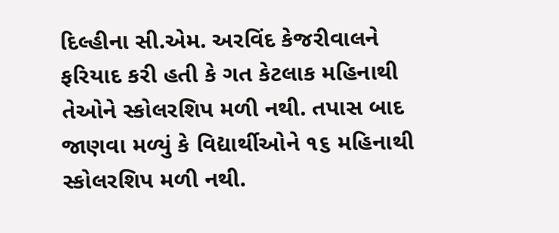દિલ્હીના સી.એમ. અરવિંદ કેજરીવાલને ફરિયાદ કરી હતી કે ગત કેટલાક મહિનાથી તેઓને સ્કોલરશિપ મળી નથી. તપાસ બાદ જાણવા મળ્યું કે વિદ્યાર્થીઓને ૧૬ મહિનાથી સ્કોલરશિપ મળી નથી.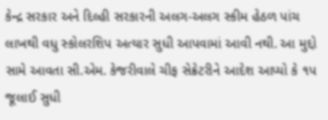કેન્દ્ર સરકાર અને દિલ્હી સરકારની અલગ-અલગ સ્કીમ હેઠળ પાંચ લાખથી વધુ સ્કોલરશિપ અત્યાર સુધી આપવામાં આવી નથી. આ મુદ્દો સામે આવતા સી.એમ. કેજરીવાલે ચીફ સેક્રેટરીને આદેશ આપ્યો કે ૧પ જૂલાઈ સુધી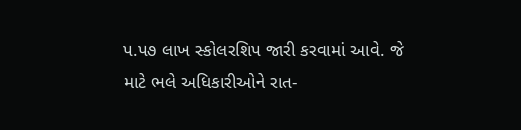પ.પ૭ લાખ સ્કોલરશિપ જારી કરવામાં આવે. જે માટે ભલે અધિકારીઓને રાત-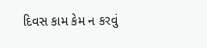દિવસ કામ કેમ ન કરવું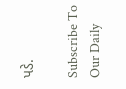પડે.

Subscribe To Our Daily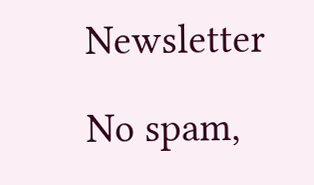Newsletter

No spam,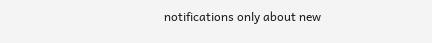notifications only about new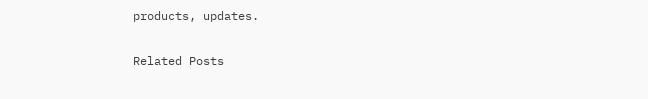products, updates.

Related Posts